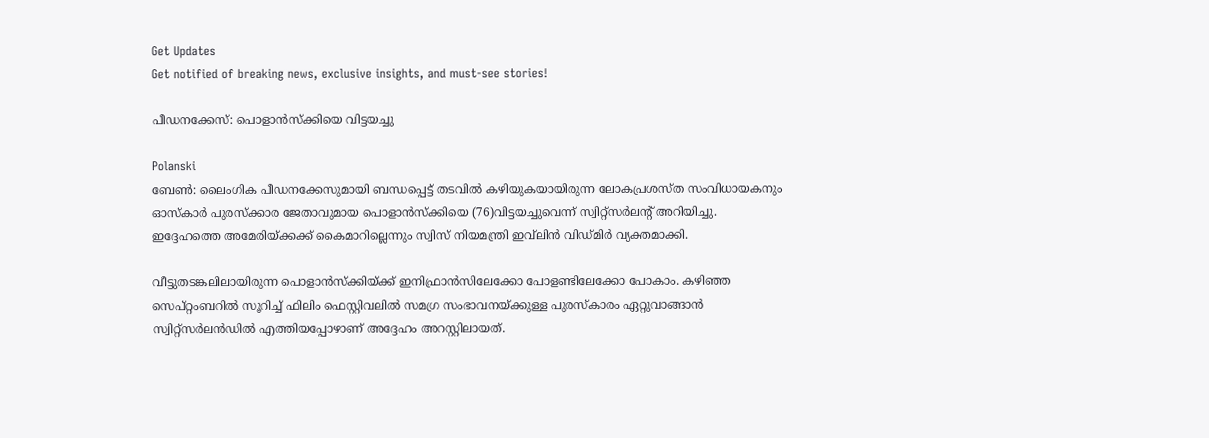Get Updates
Get notified of breaking news, exclusive insights, and must-see stories!

പീഡനക്കേസ്: പൊളാന്‍സ്ക്കിയെ വിട്ടയച്ചു

Polanski
ബേണ്‍: ലൈംഗിക പീഡനക്കേസുമായി ബന്ധപ്പെട്ട് തടവില്‍ കഴിയുകയായിരുന്ന ലോകപ്രശസ്ത സംവിധായകനും ഓസ്കാര്‍ പുരസ്‌ക്കാര ജേതാവുമായ പൊളാന്‍സ്ക്കിയെ (76)വിട്ടയച്ചുവെന്ന് സ്വിറ്റ്‌സര്‍ലന്റ് അറിയിച്ചു. ഇദ്ദേഹത്തെ അമേരിയ്ക്കക്ക് കൈമാറില്ലെന്നും സ്വിസ് നിയമന്ത്രി ഇവ്‌ലിന്‍ വിഡ്മിര്‍ വ്യക്തമാക്കി.

വീട്ടുതടങ്കലിലായിരുന്ന പൊളാന്‍സ്ക്കിയ്ക്ക് ഇനിഫ്രാന്‍സിലേക്കോ പോളണ്ടിലേക്കോ പോകാം. കഴിഞ്ഞ സെപ്റ്റംബറില്‍ സൂറിച്ച് ഫിലിം ഫെസ്റ്റിവലില്‍ സമഗ്ര സംഭാവനയ്ക്കുള്ള പുരസ്‌കാരം ഏറ്റുവാങ്ങാന്‍ സ്വിറ്റ്‌സര്‍ലന്‍ഡില്‍ എത്തിയപ്പോഴാണ് അദ്ദേഹം അറസ്റ്റിലായത്.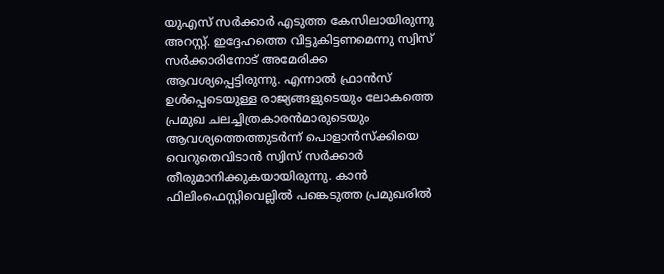യുഎസ് സര്‍ക്കാര്‍ എടുത്ത കേസിലായിരുന്നു അറസ്റ്റ്. ഇദ്ദേഹത്തെ വിട്ടുകിട്ടണമെന്നു സ്വിസ് സര്‍ക്കാരിനോട് അമേരിക്ക ആവശ്യപ്പെട്ടിരുന്നു. എന്നാല്‍ ഫ്രാന്‍സ് ഉള്‍പ്പെടെയുള്ള രാജ്യങ്ങളുടെയും ലോകത്തെ പ്രമുഖ ചലച്ചിത്രകാരന്‍മാരുടെയും ആവശ്യത്തെത്തുടര്‍ന്ന് പൊളാന്‍സ്ക്കിയെ വെറുതെവിടാന്‍ സ്വിസ് സര്‍ക്കാര്‍ തീരുമാനിക്കുകയായിരുന്നു. കാന്‍ ഫിലിംഫെസ്റ്റിവെല്ലില്‍ പങ്കെടുത്ത പ്രമുഖരില്‍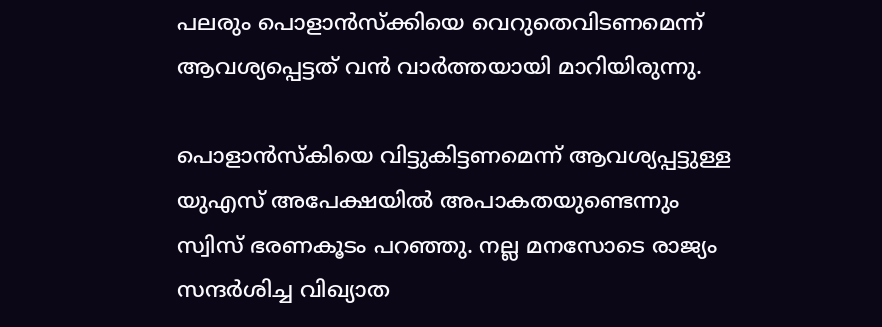പലരും പൊളാന്‍സ്ക്കിയെ വെറുതെവിടണമെന്ന് ആവശ്യപ്പെട്ടത് വന്‍ വാര്‍ത്തയായി മാറിയിരുന്നു.

പൊളാന്‍സ്‌കിയെ വിട്ടുകിട്ടണമെന്ന് ആവശ്യപ്പട്ടുള്ള യുഎസ് അപേക്ഷയില്‍ അപാകതയുണ്ടെന്നും സ്വിസ് ഭരണകൂടം പറഞ്ഞു. നല്ല മനസോടെ രാജ്യം സന്ദര്‍ശിച്ച വിഖ്യാത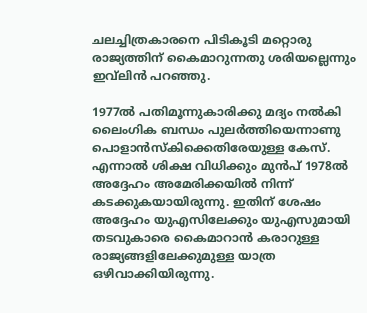ചലച്ചിത്രകാരനെ പിടികൂടി മറ്റൊരു രാജ്യത്തിന് കൈമാറുന്നതു ശരിയല്ലെന്നും ഇവ്‌ലിന്‍ പറഞ്ഞു.

1977ല്‍ പതിമൂന്നുകാരിക്കു മദ്യം നല്‍കി ലൈംഗിക ബന്ധം പുലര്‍ത്തിയെന്നാണു പൊളാന്‍സ്‌കിക്കെതിരേയുള്ള കേസ്. എന്നാല്‍ ശിക്ഷ വിധിക്കും മുന്‍പ് 1978ല്‍ അദ്ദേഹം അമേരിക്കയില്‍ നിന്ന് കടക്കുകയായിരുന്നു. ഇതിന് ശേഷം അദ്ദേഹം യുഎസിലേക്കും യുഎസുമായി തടവുകാരെ കൈമാറാന്‍ കരാറുള്ള രാജ്യങ്ങളിലേക്കുമുള്ള യാത്ര ഒഴിവാക്കിയിരുന്നു.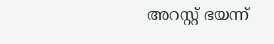അറസ്റ്റ് ഭയന്ന്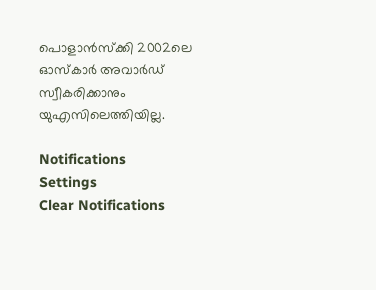പൊളാന്‍സ്‌ക്കി 2002ലെ ഓസ്‌കാര്‍ അവാര്‍ഡ് സ്വീകരിക്കാനും യുഎസിലെത്തിയില്ല.

Notifications
Settings
Clear Notifications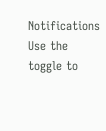Notifications
Use the toggle to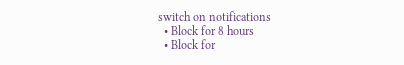switch on notifications
  • Block for 8 hours
  • Block for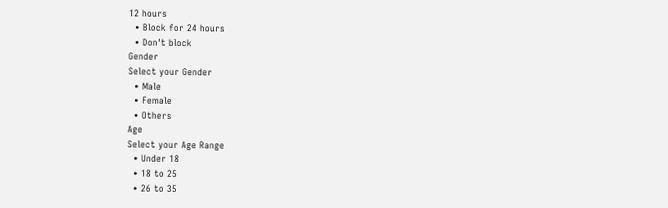12 hours
  • Block for 24 hours
  • Don't block
Gender
Select your Gender
  • Male
  • Female
  • Others
Age
Select your Age Range
  • Under 18
  • 18 to 25
  • 26 to 35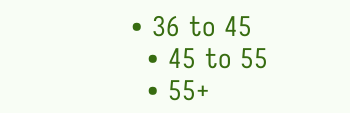• 36 to 45
  • 45 to 55
  • 55+